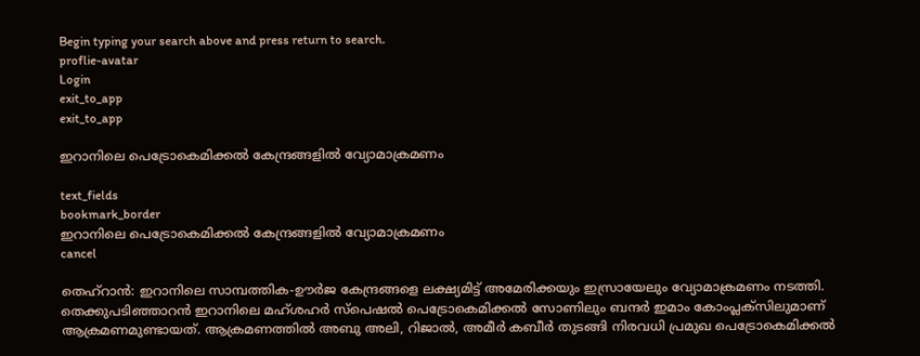Begin typing your search above and press return to search.
proflie-avatar
Login
exit_to_app
exit_to_app

ഇറാനിലെ പെട്രോകെമിക്കൽ കേന്ദ്രങ്ങളിൽ വ്യോമാക്രമണം

text_fields
bookmark_border
ഇറാനിലെ പെട്രോകെമിക്കൽ കേന്ദ്രങ്ങളിൽ വ്യോമാക്രമണം
cancel

തെഹ്റാൻ: ഇറാനിലെ സാമ്പത്തിക-ഊർജ കേന്ദ്രങ്ങളെ ലക്ഷ്യമിട്ട് അമേരിക്കയും ഇസ്രായേലും വ്യോമാക്രമണം നടത്തി. തെക്കുപടിഞ്ഞാറൻ ഇറാനിലെ മഹ്‌ശഹർ സ്പെഷൽ പെട്രോകെമിക്കൽ സോണിലും ബന്ദർ ഇമാം കോംപ്ലക്സിലുമാണ് ആക്രമണമുണ്ടായത്. ആക്രമണത്തിൽ അബു അലി, റിജാൽ, അമീർ കബീർ തുടങ്ങി നിരവധി പ്രമുഖ പെട്രോകെമിക്കൽ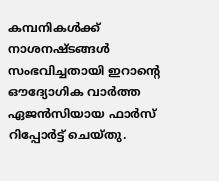കമ്പനികൾക്ക് നാശനഷ്ടങ്ങൾ സംഭവിച്ചതായി ഇറാന്റെ ഔദ്യോഗിക വാർത്ത ഏജൻസിയായ ഫാർസ് റിപ്പോർട്ട് ചെയ്തു.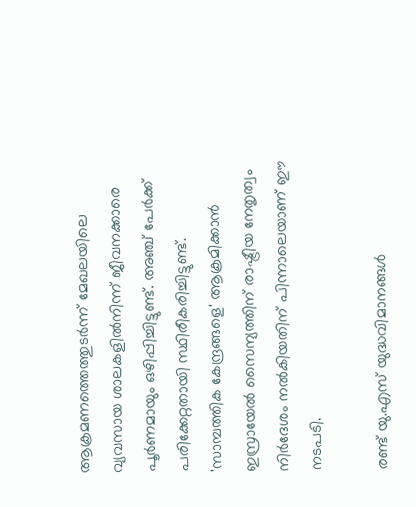ആക്രമണത്തെത്തുടർന്ന് മേഖലയിലെ വ്യവസായ ശാലകളിൽനിന്ന് ജീവനക്കാരെ പൂർണമായും ഒഴിപ്പിച്ചിട്ടുണ്ട്. അഞ്ച് പേർക്ക് പരിക്കേറ്റതായി സ്ഥിരീകരിച്ചിട്ടുണ്ട്. 'സാമ്പത്തിക കേന്ദ്രങ്ങളെ' ആക്രമിക്കാൻ ഇസ്രായേൽ സൈന്യത്തിന് രാഷ്ട്രീയ നേതൃത്വം നിർദേശം നൽകിയതിന് പിന്നാലെയാണ് ഈ നടപടി.

രണ്ട് യു.എസ് യുദ്ധവിമാനങ്ങൾ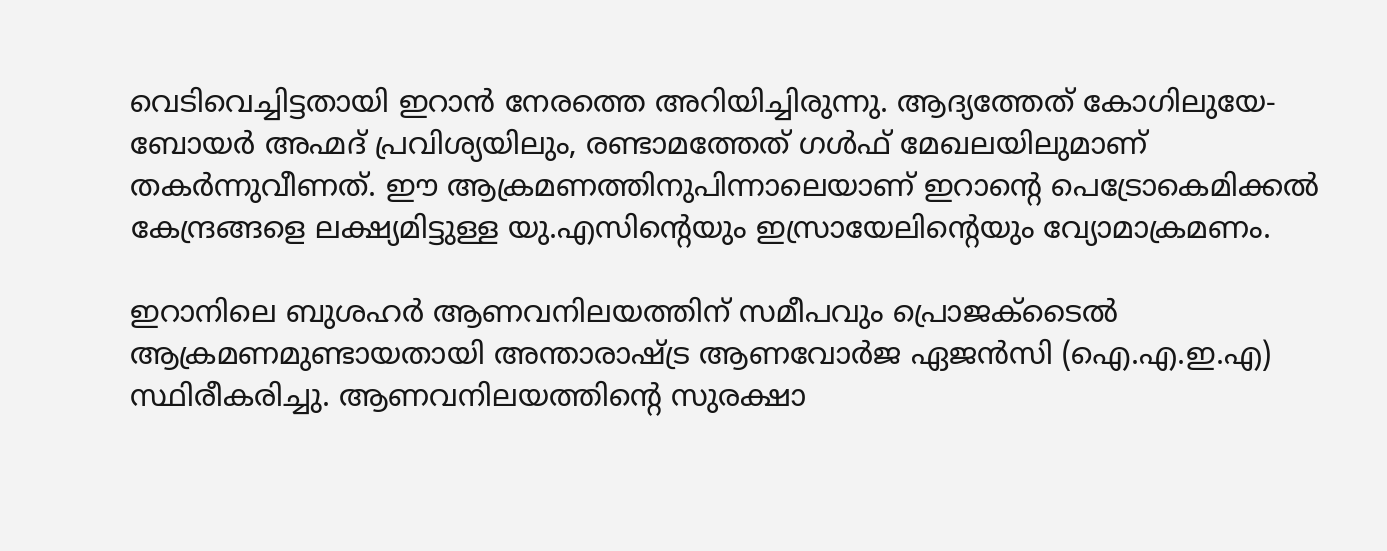വെടിവെച്ചിട്ടതായി ഇറാൻ നേരത്തെ അറിയിച്ചിരുന്നു. ആദ്യത്തേത് കോഗിലുയേ-ബോയർ അഹ്മദ് പ്രവിശ്യയിലും, രണ്ടാമത്തേത് ഗൾഫ് മേഖലയിലുമാണ് തകർന്നുവീണത്. ഈ ആക്രമണത്തിനുപിന്നാലെയാണ് ഇറാന്റെ പെട്രോകെമിക്കൽ കേന്ദ്രങ്ങളെ ലക്ഷ്യമിട്ടുള്ള യു.എസിന്റെയും ഇസ്രായേലിന്റെയും വ്യോമാക്രമണം.

ഇറാനിലെ ബുശഹർ ആണവനിലയത്തിന് സമീപവും പ്രൊജക്ടൈൽ ആക്രമണമുണ്ടായതായി അന്താരാഷ്ട്ര ആണവോർജ ഏജൻസി (ഐ.എ.ഇ.എ) സ്ഥിരീകരിച്ചു. ആണവനിലയത്തിന്റെ സുരക്ഷാ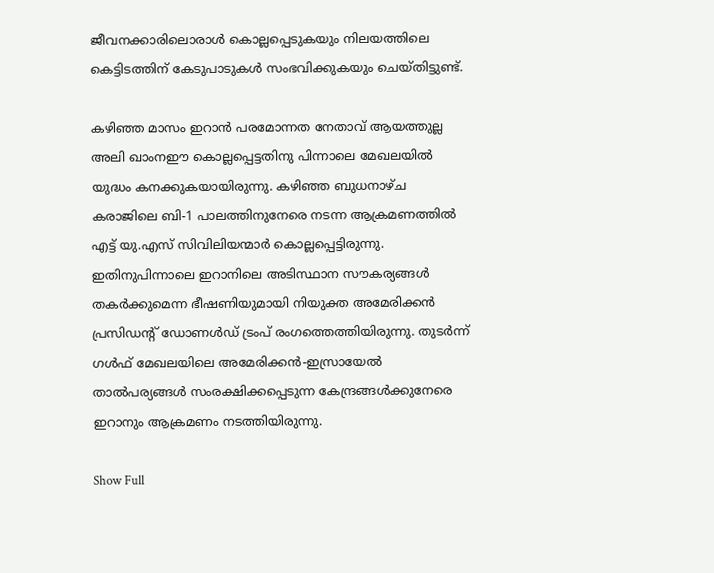ജീവനക്കാരിലൊരാൾ കൊല്ലപ്പെടുകയും നിലയത്തിലെ കെട്ടിടത്തിന് കേടുപാടുകൾ സംഭവിക്കുകയും ചെയ്തിട്ടുണ്ട്.

കഴിഞ്ഞ മാസം ഇറാൻ പരമോന്നത നേതാവ് ആയത്തുല്ല അലി ഖാംനഈ കൊല്ലപ്പെട്ടതിനു പിന്നാലെ മേഖലയിൽ യുദ്ധം കനക്കുകയായിരുന്നു. കഴിഞ്ഞ ബുധനാഴ്ച കരാജിലെ ബി-1 പാലത്തിനുനേരെ നടന്ന ആക്രമണത്തിൽ എട്ട് യു.എസ് സിവിലിയന്മാർ കൊല്ലപ്പെട്ടിരുന്നു. ഇതിനുപിന്നാലെ ഇറാനിലെ അടിസ്ഥാന സൗകര്യങ്ങൾ തകർക്കുമെന്ന ഭീഷണിയുമായി നിയുക്ത അമേരിക്കൻ പ്രസിഡന്റ് ഡോണൾഡ് ട്രംപ് രംഗത്തെത്തിയിരുന്നു. തുടർന്ന് ഗൾഫ് മേഖലയിലെ അമേരിക്കൻ-ഇസ്രായേൽ താൽപര്യങ്ങൾ സംരക്ഷിക്കപ്പെടുന്ന കേന്ദ്രങ്ങൾക്കുനേരെ ഇറാനും ആക്രമണം നടത്തിയിരുന്നു.

Show Full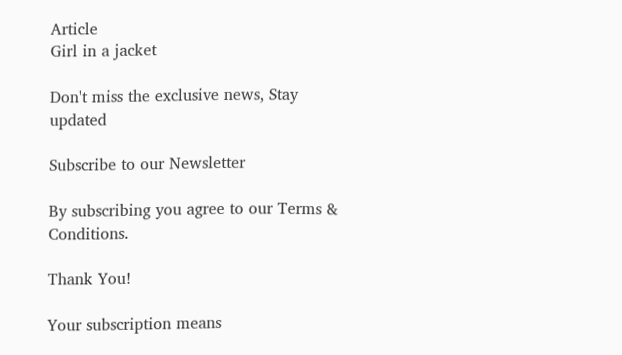Article
Girl in a jacket

Don't miss the exclusive news, Stay updated

Subscribe to our Newsletter

By subscribing you agree to our Terms & Conditions.

Thank You!

Your subscription means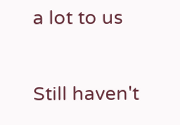a lot to us

Still haven't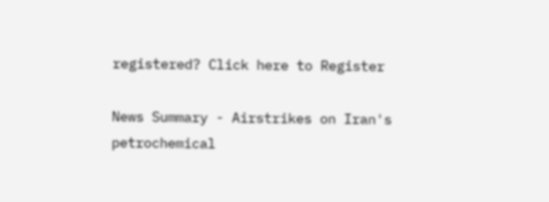registered? Click here to Register

News Summary - Airstrikes on Iran's petrochemical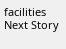facilities
Next Story